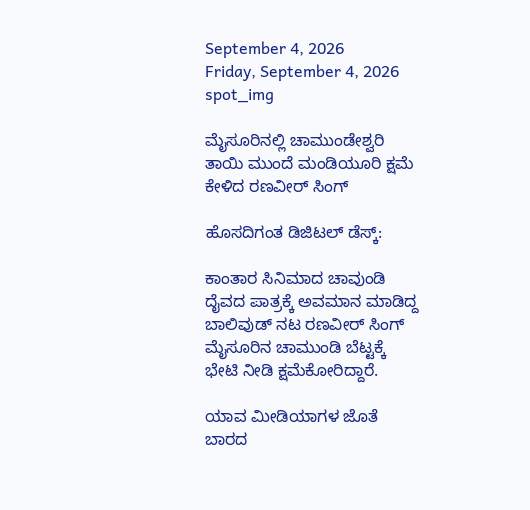September 4, 2026
Friday, September 4, 2026
spot_img

ಮೈಸೂರಿನಲ್ಲಿ ಚಾಮುಂಡೇಶ್ವರಿ ತಾಯಿ ಮುಂದೆ ಮಂಡಿಯೂರಿ ಕ್ಷಮೆ ಕೇಳಿದ ರಣವೀರ್‌ ಸಿಂಗ್‌

ಹೊಸದಿಗಂತ ಡಿಜಿಟಲ್‌ ಡೆಸ್ಕ್‌:

ಕಾಂತಾರ ಸಿನಿಮಾದ ಚಾವುಂಡಿ ದೈವದ ಪಾತ್ರಕ್ಕೆ ಅವಮಾನ ಮಾಡಿದ್ದ ಬಾಲಿವುಡ್‌ ನಟ ರಣವೀರ್‌ ಸಿಂಗ್‌ ಮೈಸೂರಿನ ಚಾಮುಂಡಿ ಬೆಟ್ಟಕ್ಕೆ ಭೇಟಿ ನೀಡಿ ಕ್ಷಮೆಕೋರಿದ್ದಾರೆ.

ಯಾವ ಮೀಡಿಯಾಗಳ ಜೊತೆ ಬಾರದ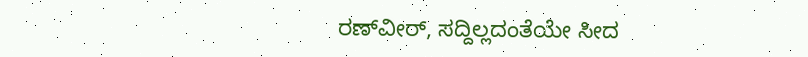ರಣ್‌ವೀರ್‌, ಸದ್ದಿಲ್ಲದಂತೆಯೇ ಸೀದ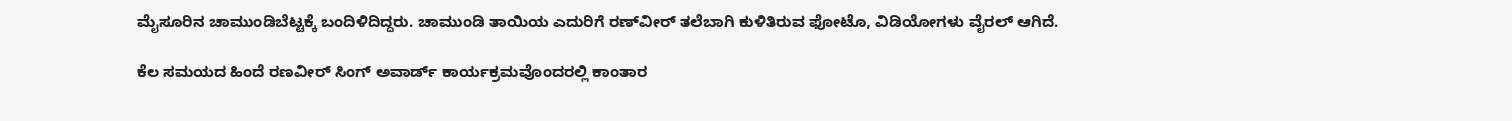ಮೈಸೂರಿನ ಚಾಮುಂಡಿಬೆಟ್ಟಕ್ಕೆ ಬಂದಿಳಿದಿದ್ದರು. ಚಾಮುಂಡಿ ತಾಯಿಯ ಎದುರಿಗೆ ರಣ್‌ವೀರ್‌ ತಲೆಬಾಗಿ ಕುಳಿತಿರುವ ಫೋಟೊ, ವಿಡಿಯೋಗಳು ವೈರಲ್‌ ಆಗಿದೆ.

ಕೆಲ ಸಮಯದ ಹಿಂದೆ ರಣವೀರ್‌ ಸಿಂಗ್‌ ಅವಾರ್ಡ್‌ ಕಾರ್ಯಕ್ರಮವೊಂದರಲ್ಲಿ ಕಾಂತಾರ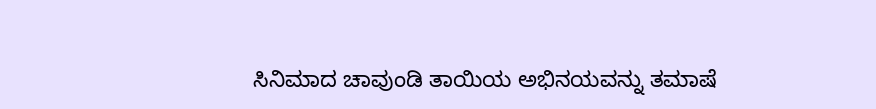ಸಿನಿಮಾದ ಚಾವುಂಡಿ ತಾಯಿಯ ಅಭಿನಯವನ್ನು ತಮಾಷೆ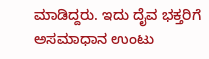ಮಾಡಿದ್ದರು. ಇದು ದೈವ ಭಕ್ತರಿಗೆ ಅಸಮಾಧಾನ ಉಂಟು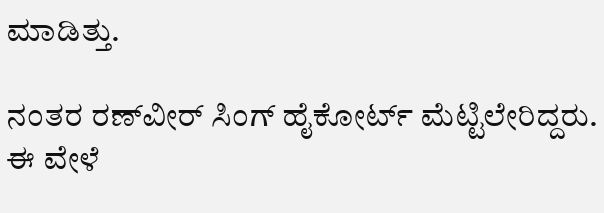ಮಾಡಿತ್ತು.

ನಂತರ ರಣ್‌ವೀರ್‌ ಸಿಂಗ್‌ ಹೈಕೋರ್ಟ್‌ ಮೆಟ್ಟಿಲೇರಿದ್ದರು. ಈ ವೇಳೆ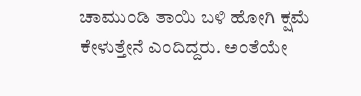ಚಾಮುಂಡಿ ತಾಯಿ ಬಳಿ ಹೋಗಿ ಕ್ಷಮೆ ಕೇಳುತ್ತೇನೆ ಎಂದಿದ್ದರು. ಅಂತೆಯೇ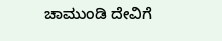ಚಾಮುಂಡಿ ದೇವಿಗೆ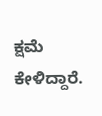ಕ್ಷಮೆ ಕೇಳಿದ್ದಾರೆ.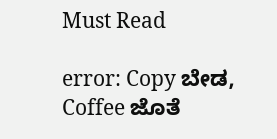Must Read

error: Copy ಬೇಡ, Coffee ಜೊತೆ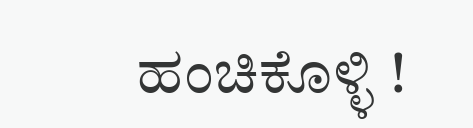ಹಂಚಿಕೊಳ್ಳಿ !